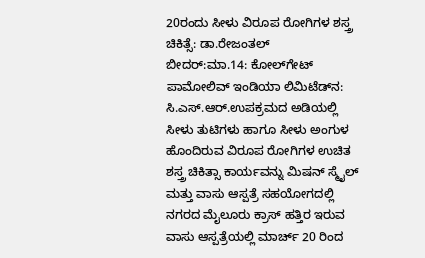20ರಂದು ಸೀಳು ವಿರೂಪ ರೋಗಿಗಳ ಶಸ್ತ್ರ ಚಿಕಿತ್ಸೆ: ಡಾ.ರೇಜಂತಲ್
ಬೀದರ್:ಮಾ.14: ಕೋಲ್‍ಗೇಟ್ ಪಾಮೋಲಿವ್ ಇಂಡಿಯಾ ಲಿಮಿಟೆಡ್‍ನ: ಸಿ.ಎಸ್.ಆರ್.ಉಪಕ್ರಮದ ಅಡಿಯಲ್ಲಿ ಸೀಳು ತುಟಿಗಳು ಹಾಗೂ ಸೀಳು ಅಂಗುಳ ಹೊಂದಿರುವ ವಿರೂಪ ರೋಗಿಗಳ ಉಚಿತ ಶಸ್ತ್ರ ಚಿಕಿತ್ಸಾ ಕಾರ್ಯವನ್ನು ಮಿಷನ್ ಸ್ಮೈಲ್ ಮತ್ತು ವಾಸು ಆಸ್ಪತ್ರೆ ಸಹಯೋಗದಲ್ಲಿ ನಗರದ ಮೈಲೂರು ಕ್ರಾಸ್ ಹತ್ತಿರ ಇರುವ ವಾಸು ಆಸ್ಪತ್ರೆಯಲ್ಲಿ ಮಾರ್ಚ್ 20 ರಿಂದ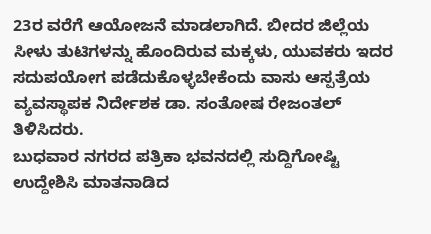23ರ ವರೆಗೆ ಆಯೋಜನೆ ಮಾಡಲಾಗಿದೆ. ಬೀದರ ಜಿಲ್ಲೆಯ ಸೀಳು ತುಟಿಗಳನ್ನು ಹೊಂದಿರುವ ಮಕ್ಕಳು, ಯುವಕರು ಇದರ ಸದುಪಯೋಗ ಪಡೆದುಕೊಳ್ಳಬೇಕೆಂದು ವಾಸು ಆಸ್ಪತ್ರೆಯ ವ್ಯವಸ್ಥಾಪಕ ನಿರ್ದೇಶಕ ಡಾ. ಸಂತೋಷ ರೇಜಂತಲ್ ತಿಳಿಸಿದರು.
ಬುಧವಾರ ನಗರದ ಪತ್ರಿಕಾ ಭವನದಲ್ಲಿ ಸುದ್ದಿಗೋಷ್ಟಿ ಉದ್ದೇಶಿಸಿ ಮಾತನಾಡಿದ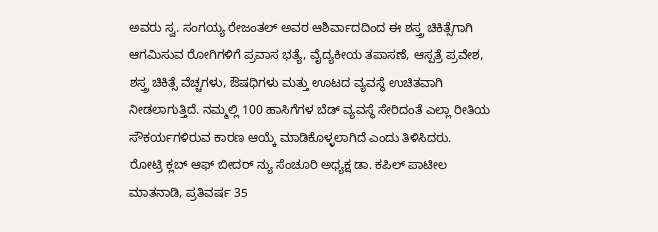ಅವರು ಸ್ವ. ಸಂಗಯ್ಯ ರೇಜಂತಲ್ ಅವರ ಆಶಿರ್ವಾದದಿಂದ ಈ ಶಸ್ತ್ರ ಚಿಕಿತ್ಸೆಗಾಗಿ ಆಗಮಿಸುವ ರೋಗಿಗಳಿಗೆ ಪ್ರವಾಸ ಭತ್ಯೆ, ವೈದ್ಯಕೀಯ ತಪಾಸಣೆ, ಆಸ್ಪತ್ರೆ ಪ್ರವೇಶ, ಶಸ್ತ್ರ ಚಿಕಿತ್ಸೆ ವೆಚ್ಚಗಳು, ಔಷಧಿಗಳು ಮತ್ತು ಊಟದ ವ್ಯವಸ್ಥೆ ಉಚಿತವಾಗಿ ನೀಡಲಾಗುತ್ತಿದೆ. ನಮ್ಮಲ್ಲಿ 100 ಹಾಸಿಗೆಗಳ ಬೆಡ್ ವ್ಯವಸ್ಥೆ ಸೇರಿದಂತೆ ಎಲ್ಲಾ ರೀತಿಯ ಸೌಕರ್ಯಗಳಿರುವ ಕಾರಣ ಆಯ್ಕೆ ಮಾಡಿಕೊಳ್ಳಲಾಗಿದೆ ಎಂದು ತಿಳಿಸಿದರು.
ರೋಟ್ರಿ ಕ್ಲಬ್ ಆಫ್ ಬೀದರ್ ನ್ಯು ಸೆಂಚೂರಿ ಅಧ್ಯಕ್ಷ ಡಾ. ಕಪಿಲ್ ಪಾಟೀಲ ಮಾತನಾಡಿ, ಪ್ರತಿವರ್ಷ 35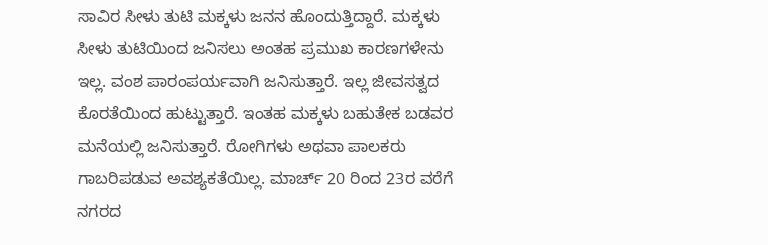ಸಾವಿರ ಸೀಳು ತುಟಿ ಮಕ್ಕಳು ಜನನ ಹೊಂದುತ್ತಿದ್ದಾರೆ. ಮಕ್ಕಳು ಸೀಳು ತುಟಿಯಿಂದ ಜನಿಸಲು ಅಂತಹ ಪ್ರಮುಖ ಕಾರಣಗಳೇನು ಇಲ್ಲ. ವಂಶ ಪಾರಂಪರ್ಯವಾಗಿ ಜನಿಸುತ್ತಾರೆ. ಇಲ್ಲ ಜೀವಸತ್ವದ ಕೊರತೆಯಿಂದ ಹುಟ್ಟುತ್ತಾರೆ. ಇಂತಹ ಮಕ್ಕಳು ಬಹುತೇಕ ಬಡವರ ಮನೆಯಲ್ಲಿ ಜನಿಸುತ್ತಾರೆ. ರೋಗಿಗಳು ಅಥವಾ ಪಾಲಕರು ಗಾಬರಿಪಡುವ ಅವಶ್ಯಕತೆಯಿಲ್ಲ. ಮಾರ್ಚ್ 20 ರಿಂದ 23ರ ವರೆಗೆ ನಗರದ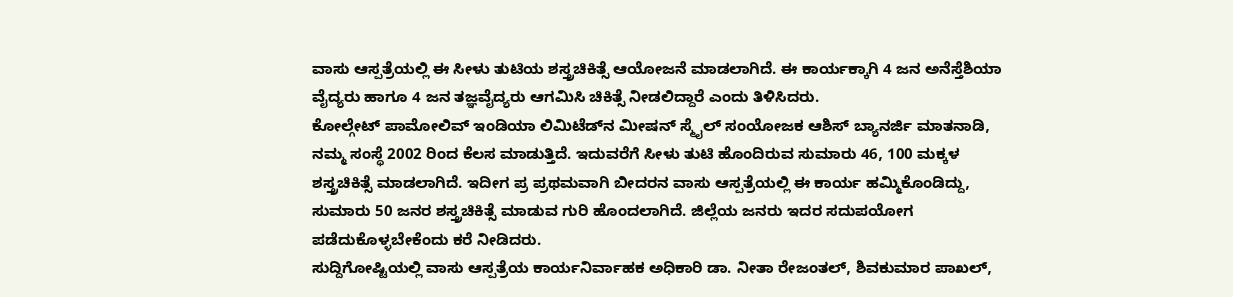ವಾಸು ಆಸ್ಪತ್ರೆಯಲ್ಲಿ ಈ ಸೀಳು ತುಟಿಯ ಶಸ್ತ್ರಚಿಕಿತ್ಸೆ ಆಯೋಜನೆ ಮಾಡಲಾಗಿದೆ. ಈ ಕಾರ್ಯಕ್ಕಾಗಿ 4 ಜನ ಅನೆಸ್ತೆಶಿಯಾ ವೈದ್ಯರು ಹಾಗೂ 4 ಜನ ತಜ್ಞವೈದ್ಯರು ಆಗಮಿಸಿ ಚಿಕಿತ್ಸೆ ನೀಡಲಿದ್ದಾರೆ ಎಂದು ತಿಳಿಸಿದರು.
ಕೋಲ್ಗೇಟ್ ಪಾಮೋಲಿವ್ ಇಂಡಿಯಾ ಲಿಮಿಟೆಡ್‍ನ ಮೀಷನ್ ಸ್ಮೈಲ್ ಸಂಯೋಜಕ ಆಶಿಸ್ ಬ್ಯಾನರ್ಜಿ ಮಾತನಾಡಿ, ನಮ್ಮ ಸಂಸ್ಥೆ 2002 ರಿಂದ ಕೆಲಸ ಮಾಡುತ್ತಿದೆ. ಇದುವರೆಗೆ ಸೀಳು ತುಟಿ ಹೊಂದಿರುವ ಸುಮಾರು 46, 100 ಮಕ್ಕಳ ಶಸ್ತ್ರಚಿಕಿತ್ಸೆ ಮಾಡಲಾಗಿದೆ. ಇದೀಗ ಪ್ರ ಪ್ರಥಮವಾಗಿ ಬೀದರನ ವಾಸು ಆಸ್ಪತ್ರೆಯಲ್ಲಿ ಈ ಕಾರ್ಯ ಹಮ್ಮಿಕೊಂಡಿದ್ದು, ಸುಮಾರು 50 ಜನರ ಶಸ್ತ್ರಚಿಕಿತ್ಸೆ ಮಾಡುವ ಗುರಿ ಹೊಂದಲಾಗಿದೆ. ಜಿಲ್ಲೆಯ ಜನರು ಇದರ ಸದುಪಯೋಗ ಪಡೆದುಕೊಳ್ಳಬೇಕೆಂದು ಕರೆ ನೀಡಿದರು.
ಸುದ್ದಿಗೋಷ್ಟಿಯಲ್ಲಿ ವಾಸು ಆಸ್ಪತ್ರೆಯ ಕಾರ್ಯನಿರ್ವಾಹಕ ಅಧಿಕಾರಿ ಡಾ. ನೀತಾ ರೇಜಂತಲ್, ಶಿವಕುಮಾರ ಪಾಖಲ್,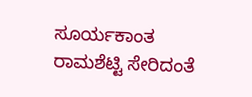ಸೂರ್ಯಕಾಂತ ರಾಮಶೆಟ್ಟಿ ಸೇರಿದಂತೆ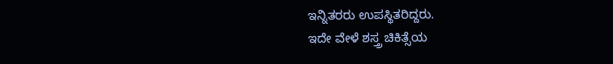ಇನ್ನಿತರರು ಉಪಸ್ಥಿತರಿದ್ದರು.
ಇದೇ ವೇಳೆ ಶಸ್ತ್ರ ಚಿಕಿತ್ಸೆಯ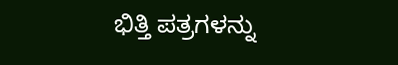ಭಿತ್ತಿ ಪತ್ರಗಳನ್ನು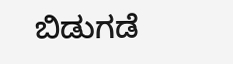ಬಿಡುಗಡೆ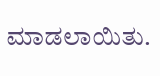ಮಾಡಲಾಯಿತು.